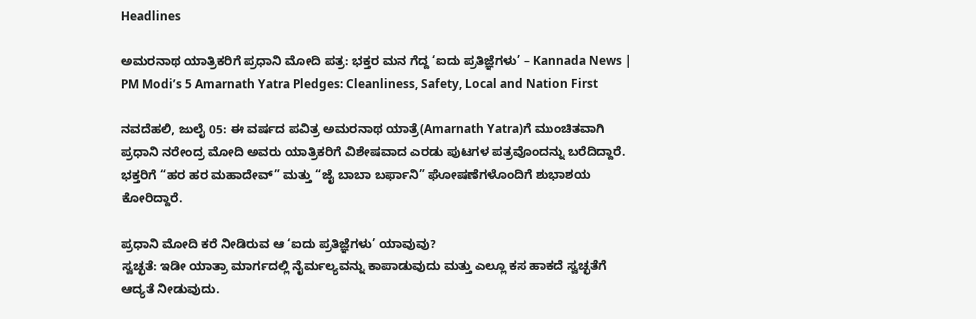Headlines

ಅಮರನಾಥ ಯಾತ್ರಿಕರಿಗೆ ಪ್ರಧಾನಿ ಮೋದಿ ಪತ್ರ: ಭಕ್ತರ ಮನ ಗೆದ್ದ ‘ಐದು ಪ್ರತಿಜ್ಞೆಗಳು’ – Kannada News | PM Modi’s 5 Amarnath Yatra Pledges: Cleanliness, Safety, Local and Nation First

ನವದೆಹಲಿ, ಜುಲೈ 05: ಈ ವರ್ಷದ ಪವಿತ್ರ ಅಮರನಾಥ ಯಾತ್ರೆ(Amarnath Yatra)ಗೆ ಮುಂಚಿತವಾಗಿ ಪ್ರಧಾನಿ ನರೇಂದ್ರ ಮೋದಿ ಅವರು ಯಾತ್ರಿಕರಿಗೆ ವಿಶೇಷವಾದ ಎರಡು ಪುಟಗಳ ಪತ್ರವೊಂದನ್ನು ಬರೆದಿದ್ದಾರೆ. ಭಕ್ತರಿಗೆ “ಹರ ಹರ ಮಹಾದೇವ್” ಮತ್ತು “ಜೈ ಬಾಬಾ ಬರ್ಫಾನಿ” ಘೋಷಣೆಗಳೊಂದಿಗೆ ಶುಭಾಶಯ ಕೋರಿದ್ದಾರೆ.

ಪ್ರಧಾನಿ ಮೋದಿ ಕರೆ ನೀಡಿರುವ ಆ ‘ಐದು ಪ್ರತಿಜ್ಞೆಗಳು’ ಯಾವುವು?
ಸ್ವಚ್ಛತೆ: ಇಡೀ ಯಾತ್ರಾ ಮಾರ್ಗದಲ್ಲಿ ನೈರ್ಮಲ್ಯವನ್ನು ಕಾಪಾಡುವುದು ಮತ್ತು ಎಲ್ಲೂ ಕಸ ಹಾಕದೆ ಸ್ವಚ್ಛತೆಗೆ ಆದ್ಯತೆ ನೀಡುವುದು.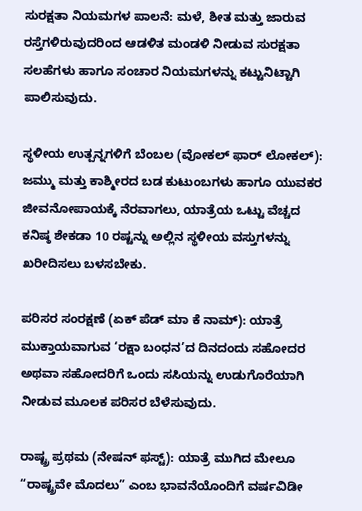ಸುರಕ್ಷತಾ ನಿಯಮಗಳ ಪಾಲನೆ: ಮಳೆ, ಶೀತ ಮತ್ತು ಜಾರುವ ರಸ್ತೆಗಳಿರುವುದರಿಂದ ಆಡಳಿತ ಮಂಡಳಿ ನೀಡುವ ಸುರಕ್ಷತಾ ಸಲಹೆಗಳು ಹಾಗೂ ಸಂಚಾರ ನಿಯಮಗಳನ್ನು ಕಟ್ಟುನಿಟ್ಟಾಗಿ ಪಾಲಿಸುವುದು.

ಸ್ಥಳೀಯ ಉತ್ಪನ್ನಗಳಿಗೆ ಬೆಂಬಲ (ವೋಕಲ್ ಫಾರ್ ಲೋಕಲ್): ಜಮ್ಮು ಮತ್ತು ಕಾಶ್ಮೀರದ ಬಡ ಕುಟುಂಬಗಳು ಹಾಗೂ ಯುವಕರ ಜೀವನೋಪಾಯಕ್ಕೆ ನೆರವಾಗಲು, ಯಾತ್ರೆಯ ಒಟ್ಟು ವೆಚ್ಚದ ಕನಿಷ್ಠ ಶೇಕಡಾ 10 ರಷ್ಟನ್ನು ಅಲ್ಲಿನ ಸ್ಥಳೀಯ ವಸ್ತುಗಳನ್ನು ಖರೀದಿಸಲು ಬಳಸಬೇಕು.

ಪರಿಸರ ಸಂರಕ್ಷಣೆ (ಏಕ್ ಪೆಡ್ ಮಾ ಕೆ ನಾಮ್): ಯಾತ್ರೆ ಮುಕ್ತಾಯವಾಗುವ ‘ರಕ್ಷಾ ಬಂಧನ’ದ ದಿನದಂದು ಸಹೋದರ ಅಥವಾ ಸಹೋದರಿಗೆ ಒಂದು ಸಸಿಯನ್ನು ಉಡುಗೊರೆಯಾಗಿ ನೀಡುವ ಮೂಲಕ ಪರಿಸರ ಬೆಳೆಸುವುದು.

ರಾಷ್ಟ್ರ ಪ್ರಥಮ (ನೇಷನ್ ಫಸ್ಟ್): ಯಾತ್ರೆ ಮುಗಿದ ಮೇಲೂ “ರಾಷ್ಟ್ರವೇ ಮೊದಲು” ಎಂಬ ಭಾವನೆಯೊಂದಿಗೆ ವರ್ಷವಿಡೀ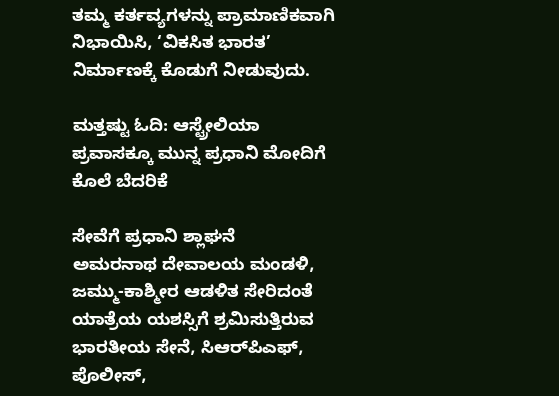ತಮ್ಮ ಕರ್ತವ್ಯಗಳನ್ನು ಪ್ರಾಮಾಣಿಕವಾಗಿ ನಿಭಾಯಿಸಿ, ‘ವಿಕಸಿತ ಭಾರತ’ ನಿರ್ಮಾಣಕ್ಕೆ ಕೊಡುಗೆ ನೀಡುವುದು.

ಮತ್ತಷ್ಟು ಓದಿ: ಆಸ್ಟ್ರೇಲಿಯಾ ಪ್ರವಾಸಕ್ಕೂ ಮುನ್ನ ಪ್ರಧಾನಿ ಮೋದಿಗೆ ಕೊಲೆ ಬೆದರಿಕೆ

ಸೇವೆಗೆ ಪ್ರಧಾನಿ ಶ್ಲಾಘನೆ
ಅಮರನಾಥ ದೇವಾಲಯ ಮಂಡಳಿ, ಜಮ್ಮು-ಕಾಶ್ಮೀರ ಆಡಳಿತ ಸೇರಿದಂತೆ ಯಾತ್ರೆಯ ಯಶಸ್ಸಿಗೆ ಶ್ರಮಿಸುತ್ತಿರುವ ಭಾರತೀಯ ಸೇನೆ, ಸಿಆರ್‌ಪಿಎಫ್, ಪೊಲೀಸ್,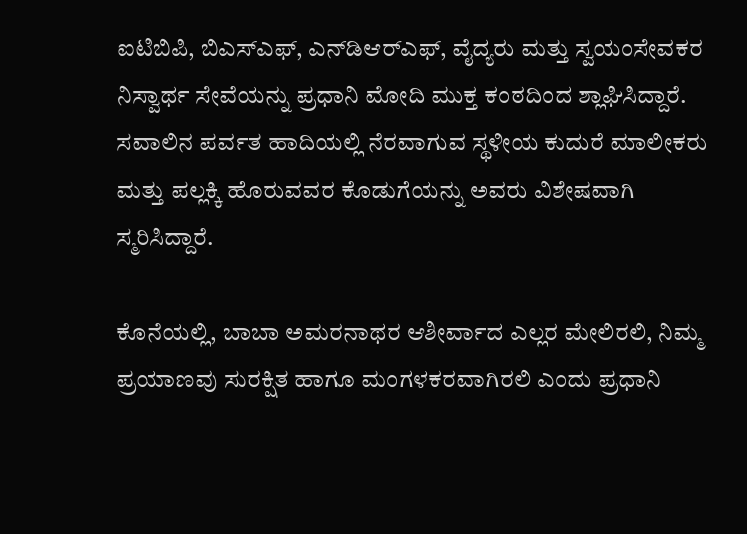ಐಟಿಬಿಪಿ, ಬಿಎಸ್‌ಎಫ್, ಎನ್‌ಡಿಆರ್‌ಎಫ್, ವೈದ್ಯರು ಮತ್ತು ಸ್ವಯಂಸೇವಕರ ನಿಸ್ವಾರ್ಥ ಸೇವೆಯನ್ನು ಪ್ರಧಾನಿ ಮೋದಿ ಮುಕ್ತ ಕಂಠದಿಂದ ಶ್ಲಾಘಿಸಿದ್ದಾರೆ. ಸವಾಲಿನ ಪರ್ವತ ಹಾದಿಯಲ್ಲಿ ನೆರವಾಗುವ ಸ್ಥಳೀಯ ಕುದುರೆ ಮಾಲೀಕರು ಮತ್ತು ಪಲ್ಲಕ್ಕಿ ಹೊರುವವರ ಕೊಡುಗೆಯನ್ನು ಅವರು ವಿಶೇಷವಾಗಿ ಸ್ಮರಿಸಿದ್ದಾರೆ.

ಕೊನೆಯಲ್ಲಿ, ಬಾಬಾ ಅಮರನಾಥರ ಆಶೀರ್ವಾದ ಎಲ್ಲರ ಮೇಲಿರಲಿ, ನಿಮ್ಮ ಪ್ರಯಾಣವು ಸುರಕ್ಷಿತ ಹಾಗೂ ಮಂಗಳಕರವಾಗಿರಲಿ ಎಂದು ಪ್ರಧಾನಿ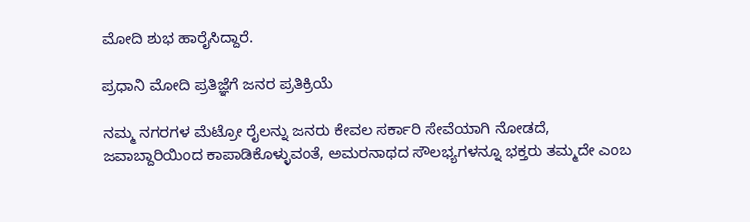ಮೋದಿ ಶುಭ ಹಾರೈಸಿದ್ದಾರೆ.

ಪ್ರಧಾನಿ ಮೋದಿ ಪ್ರತಿಜ್ಞೆಗೆ ಜನರ ಪ್ರತಿಕ್ರಿಯೆ

ನಮ್ಮ ನಗರಗಳ ಮೆಟ್ರೋ ರೈಲನ್ನು ಜನರು ಕೇವಲ ಸರ್ಕಾರಿ ಸೇವೆಯಾಗಿ ನೋಡದೆ, ಜವಾಬ್ದಾರಿಯಿಂದ ಕಾಪಾಡಿಕೊಳ್ಳುವಂತೆ, ಅಮರನಾಥದ ಸೌಲಭ್ಯಗಳನ್ನೂ ಭಕ್ತರು ತಮ್ಮದೇ ಎಂಬ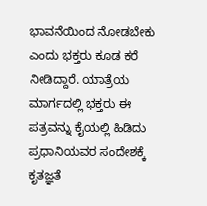ಭಾವನೆಯಿಂದ ನೋಡಬೇಕು ಎಂದು ಭಕ್ತರು ಕೂಡ ಕರೆ ನೀಡಿದ್ದಾರೆ. ಯಾತ್ರೆಯ ಮಾರ್ಗದಲ್ಲಿ ಭಕ್ತರು ಈ ಪತ್ರವನ್ನು ಕೈಯಲ್ಲಿ ಹಿಡಿದು ಪ್ರಧಾನಿಯವರ ಸಂದೇಶಕ್ಕೆ ಕೃತಜ್ಞತೆ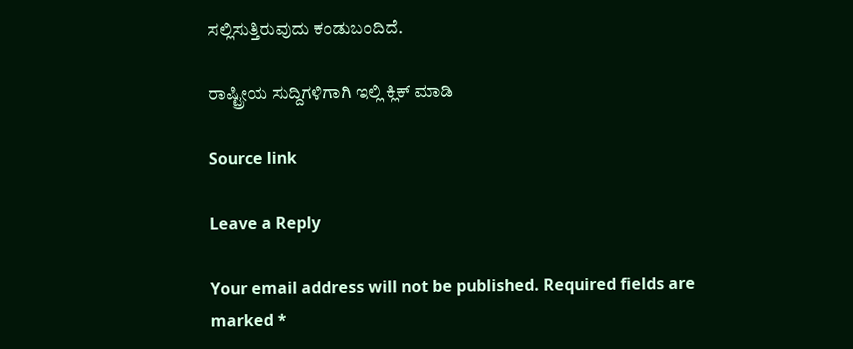ಸಲ್ಲಿಸುತ್ತಿರುವುದು ಕಂಡುಬಂದಿದೆ.

ರಾಷ್ಟ್ರೀಯ ಸುದ್ದಿಗಳಿಗಾಗಿ ಇಲ್ಲಿ ಕ್ಲಿಕ್ ಮಾಡಿ

Source link

Leave a Reply

Your email address will not be published. Required fields are marked *